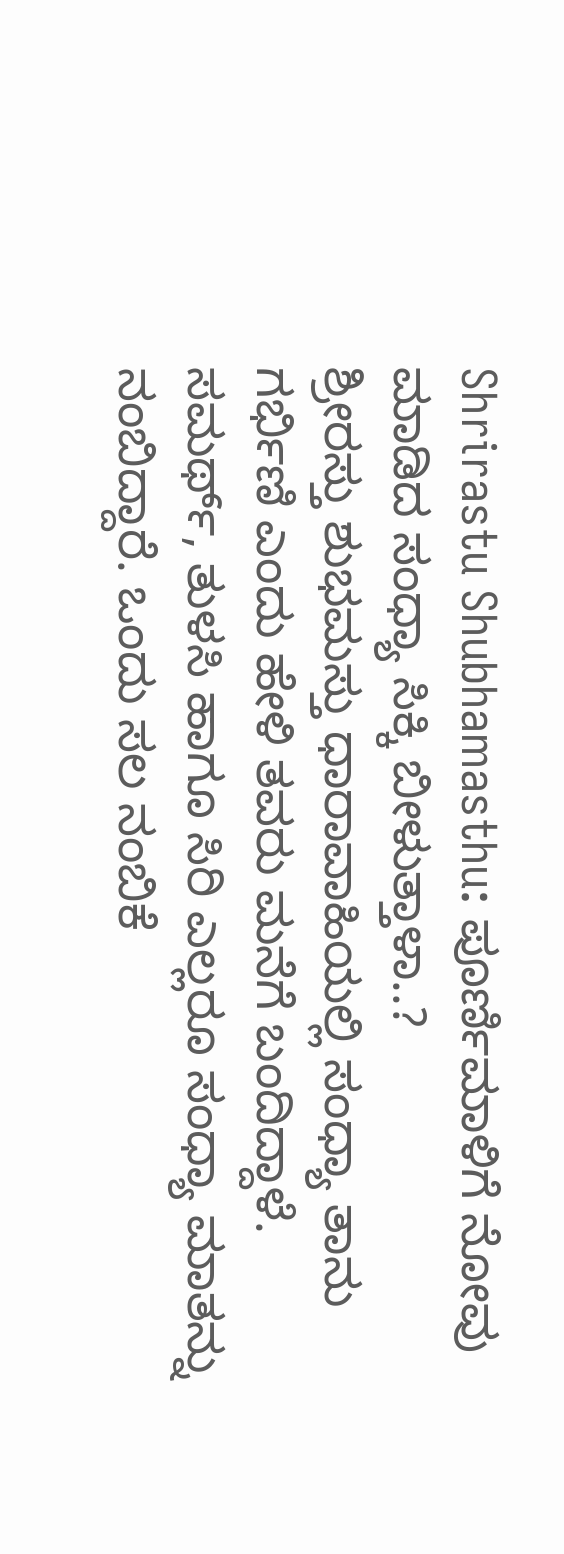Shrirastu Shubhamasthu: ಪೂರ್ಣಿಮಾಳಿಗೆ ನೋವು ಮಾಡಿದ ಸಂಧ್ಯಾ ಸಿಕ್ಕಿ ಬೀಳುತ್ತಾಳಾ..?
ಶ್ರೀರಸ್ತು ಶುಭಮಸ್ತು ಧಾರಾವಾಹಿಯಲ್ಲಿ ಸಂಧ್ಯಾ ತಾನು ಗರ್ಭಿಣಿ ಎಂದು ಹೇಳಿ ತವರು ಮನೆಗೆ ಬಂದಿದ್ದಾಳೆ. ಸಮರ್ಥ್, ತುಳಸಿ ಹಾಗೂ ಸಿರಿ ಎಲ್ಲರೂ ಸಂಧ್ಯಾ ಮಾತನ್ನು ನಂಬಿದ್ದಾರೆ. ಒಂದು ಸಲ ನಂಬಿಕೆ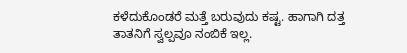ಕಳೆದುಕೊಂಡರೆ ಮತ್ತೆ ಬರುವುದು ಕಷ್ಟ. ಹಾಗಾಗಿ ದತ್ತ ತಾತನಿಗೆ ಸ್ವಲ್ಪವೂ ನಂಬಿಕೆ ಇಲ್ಲ.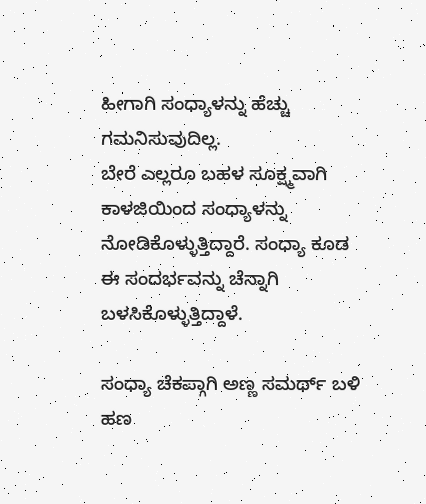ಹೀಗಾಗಿ ಸಂಧ್ಯಾಳನ್ನು ಹೆಚ್ಚು ಗಮನಿಸುವುದಿಲ್ಲ.
ಬೇರೆ ಎಲ್ಲರೂ ಬಹಳ ಸೂಕ್ಷ್ಮವಾಗಿ ಕಾಳಜಿಯಿಂದ ಸಂಧ್ಯಾಳನ್ನು ನೋಡಿಕೊಳ್ಳುತ್ತಿದ್ದಾರೆ. ಸಂಧ್ಯಾ ಕೂಡ ಈ ಸಂದರ್ಭವನ್ನು ಚೆನ್ನಾಗಿ ಬಳಸಿಕೊಳ್ಳುತ್ತಿದ್ದಾಳೆ.

ಸಂಧ್ಯಾ ಚೆಕಪ್ಗಾಗಿ ಅಣ್ಣ ಸಮರ್ಥ್ ಬಳಿ ಹಣ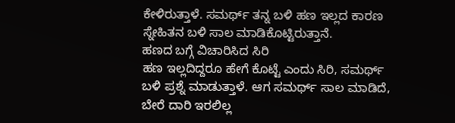ಕೇಳಿರುತ್ತಾಳೆ. ಸಮರ್ಥ್ ತನ್ನ ಬಳಿ ಹಣ ಇಲ್ಲದ ಕಾರಣ ಸ್ನೇಹಿತನ ಬಳಿ ಸಾಲ ಮಾಡಿಕೊಟ್ಟಿರುತ್ತಾನೆ.
ಹಣದ ಬಗ್ಗೆ ವಿಚಾರಿಸಿದ ಸಿರಿ
ಹಣ ಇಲ್ಲದಿದ್ದರೂ ಹೇಗೆ ಕೊಟ್ಟೆ ಎಂದು ಸಿರಿ, ಸಮರ್ಥ್ ಬಳಿ ಪ್ರಶ್ನೆ ಮಾಡುತ್ತಾಳೆ. ಆಗ ಸಮರ್ಥ್ ಸಾಲ ಮಾಡಿದೆ, ಬೇರೆ ದಾರಿ ಇರಲಿಲ್ಲ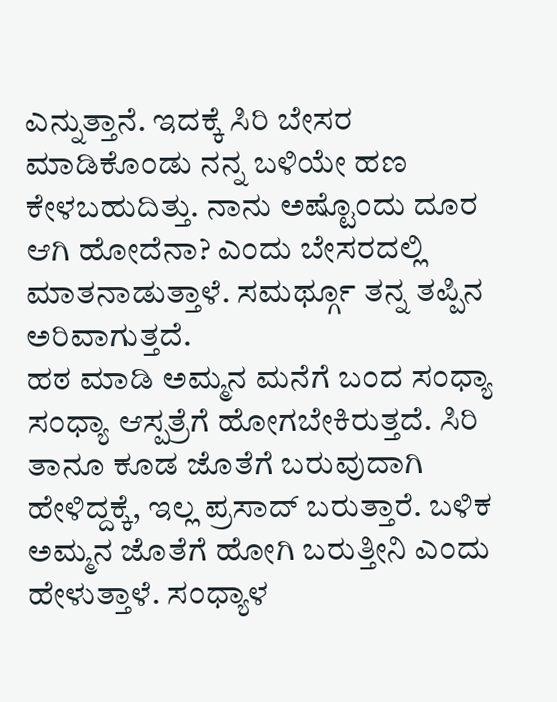ಎನ್ನುತ್ತಾನೆ. ಇದಕ್ಕೆ ಸಿರಿ ಬೇಸರ ಮಾಡಿಕೊಂಡು ನನ್ನ ಬಳಿಯೇ ಹಣ ಕೇಳಬಹುದಿತ್ತು. ನಾನು ಅಷ್ಟೊಂದು ದೂರ ಆಗಿ ಹೋದೆನಾ? ಎಂದು ಬೇಸರದಲ್ಲಿ ಮಾತನಾಡುತ್ತಾಳೆ. ಸಮರ್ಥ್ಗೂ ತನ್ನ ತಪ್ಪಿನ ಅರಿವಾಗುತ್ತದೆ.
ಹಠ ಮಾಡಿ ಅಮ್ಮನ ಮನೆಗೆ ಬಂದ ಸಂಧ್ಯಾ
ಸಂಧ್ಯಾ ಆಸ್ಪತ್ರೆಗೆ ಹೋಗಬೇಕಿರುತ್ತದೆ. ಸಿರಿ ತಾನೂ ಕೂಡ ಜೊತೆಗೆ ಬರುವುದಾಗಿ ಹೇಳಿದ್ದಕ್ಕೆ, ಇಲ್ಲ ಪ್ರಸಾದ್ ಬರುತ್ತಾರೆ. ಬಳಿಕ ಅಮ್ಮನ ಜೊತೆಗೆ ಹೋಗಿ ಬರುತ್ತೀನಿ ಎಂದು ಹೇಳುತ್ತಾಳೆ. ಸಂಧ್ಯಾಳ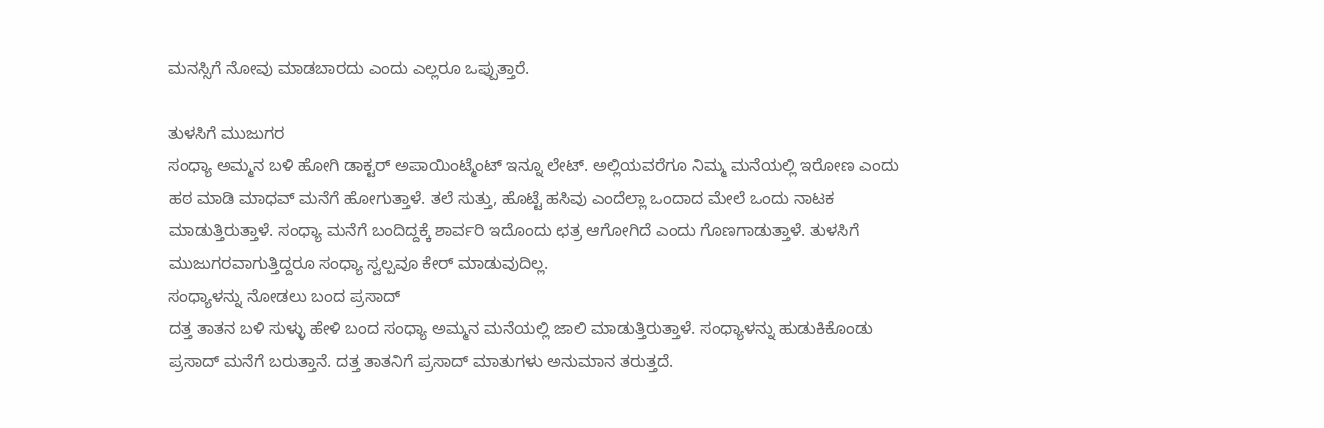ಮನಸ್ಸಿಗೆ ನೋವು ಮಾಡಬಾರದು ಎಂದು ಎಲ್ಲರೂ ಒಪ್ಪುತ್ತಾರೆ.

ತುಳಸಿಗೆ ಮುಜುಗರ
ಸಂಧ್ಯಾ ಅಮ್ಮನ ಬಳಿ ಹೋಗಿ ಡಾಕ್ಟರ್ ಅಪಾಯಿಂಟ್ಮೆಂಟ್ ಇನ್ನೂ ಲೇಟ್. ಅಲ್ಲಿಯವರೆಗೂ ನಿಮ್ಮ ಮನೆಯಲ್ಲಿ ಇರೋಣ ಎಂದು ಹಠ ಮಾಡಿ ಮಾಧವ್ ಮನೆಗೆ ಹೋಗುತ್ತಾಳೆ. ತಲೆ ಸುತ್ತು, ಹೊಟ್ಟೆ ಹಸಿವು ಎಂದೆಲ್ಲಾ ಒಂದಾದ ಮೇಲೆ ಒಂದು ನಾಟಕ ಮಾಡುತ್ತಿರುತ್ತಾಳೆ. ಸಂಧ್ಯಾ ಮನೆಗೆ ಬಂದಿದ್ದಕ್ಕೆ ಶಾರ್ವರಿ ಇದೊಂದು ಛತ್ರ ಆಗೋಗಿದೆ ಎಂದು ಗೊಣಗಾಡುತ್ತಾಳೆ. ತುಳಸಿಗೆ ಮುಜುಗರವಾಗುತ್ತಿದ್ದರೂ ಸಂಧ್ಯಾ ಸ್ವಲ್ಪವೂ ಕೇರ್ ಮಾಡುವುದಿಲ್ಲ.
ಸಂಧ್ಯಾಳನ್ನು ನೋಡಲು ಬಂದ ಪ್ರಸಾದ್
ದತ್ತ ತಾತನ ಬಳಿ ಸುಳ್ಳು ಹೇಳಿ ಬಂದ ಸಂಧ್ಯಾ ಅಮ್ಮನ ಮನೆಯಲ್ಲಿ ಜಾಲಿ ಮಾಡುತ್ತಿರುತ್ತಾಳೆ. ಸಂಧ್ಯಾಳನ್ನು ಹುಡುಕಿಕೊಂಡು ಪ್ರಸಾದ್ ಮನೆಗೆ ಬರುತ್ತಾನೆ. ದತ್ತ ತಾತನಿಗೆ ಪ್ರಸಾದ್ ಮಾತುಗಳು ಅನುಮಾನ ತರುತ್ತದೆ.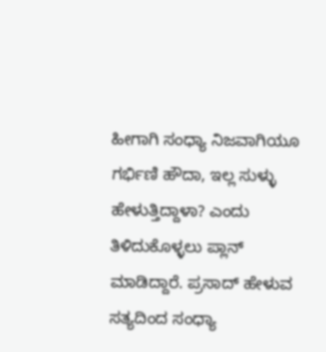ಹೀಗಾಗಿ ಸಂಧ್ಯಾ ನಿಜವಾಗಿಯೂ ಗರ್ಭಿಣಿ ಹೌದಾ, ಇಲ್ಲ ಸುಳ್ಳು ಹೇಳುತ್ತಿದ್ದಾಳಾ? ಎಂದು ತಿಳಿದುಕೊಳ್ಳಲು ಪ್ಲಾನ್ ಮಾಡಿದ್ದಾರೆ. ಪ್ರಸಾದ್ ಹೇಳುವ ಸತ್ಯದಿಂದ ಸಂಧ್ಯಾ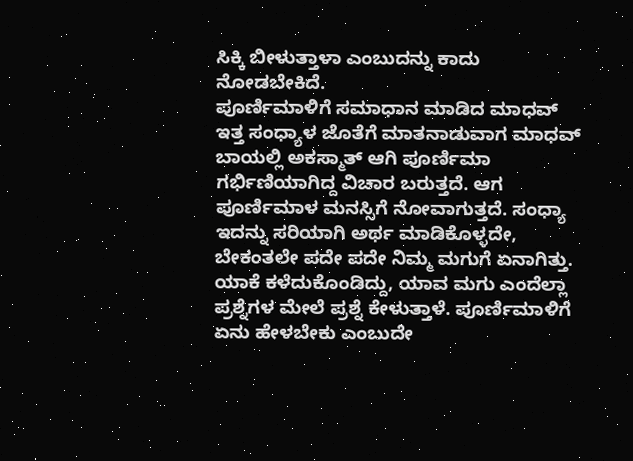ಸಿಕ್ಕಿ ಬೀಳುತ್ತಾಳಾ ಎಂಬುದನ್ನು ಕಾದು ನೋಡಬೇಕಿದೆ.
ಪೂರ್ಣಿಮಾಳಿಗೆ ಸಮಾಧಾನ ಮಾಡಿದ ಮಾಧವ್
ಇತ್ತ ಸಂಧ್ಯಾಳ ಜೊತೆಗೆ ಮಾತನಾಡುವಾಗ ಮಾಧವ್ ಬಾಯಲ್ಲಿ ಅಕಸ್ಮಾತ್ ಆಗಿ ಪೂರ್ಣಿಮಾ ಗರ್ಭಿಣಿಯಾಗಿದ್ದ ವಿಚಾರ ಬರುತ್ತದೆ. ಆಗ ಪೂರ್ಣಿಮಾಳ ಮನಸ್ಸಿಗೆ ನೋವಾಗುತ್ತದೆ. ಸಂಧ್ಯಾ ಇದನ್ನು ಸರಿಯಾಗಿ ಅರ್ಥ ಮಾಡಿಕೊಳ್ಳದೇ, ಬೇಕಂತಲೇ ಪದೇ ಪದೇ ನಿಮ್ಮ ಮಗುಗೆ ಏನಾಗಿತ್ತು. ಯಾಕೆ ಕಳೆದುಕೊಂಡಿದ್ದು, ಯಾವ ಮಗು ಎಂದೆಲ್ಲಾ ಪ್ರಶ್ನೆಗಳ ಮೇಲೆ ಪ್ರಶ್ನೆ ಕೇಳುತ್ತಾಳೆ. ಪೂರ್ಣಿಮಾಳಿಗೆ ಏನು ಹೇಳಬೇಕು ಎಂಬುದೇ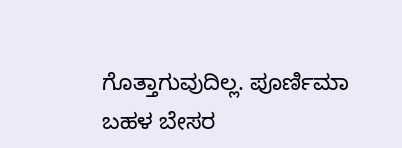ಗೊತ್ತಾಗುವುದಿಲ್ಲ. ಪೂರ್ಣಿಮಾ ಬಹಳ ಬೇಸರ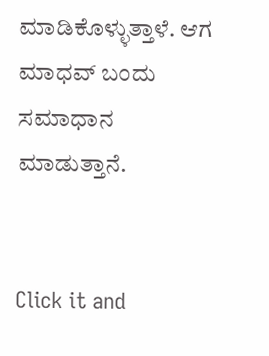ಮಾಡಿಕೊಳ್ಳುತ್ತಾಳೆ. ಆಗ ಮಾಧವ್ ಬಂದು ಸಮಾಧಾನ ಮಾಡುತ್ತಾನೆ.


Click it and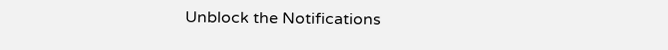Unblock the Notifications